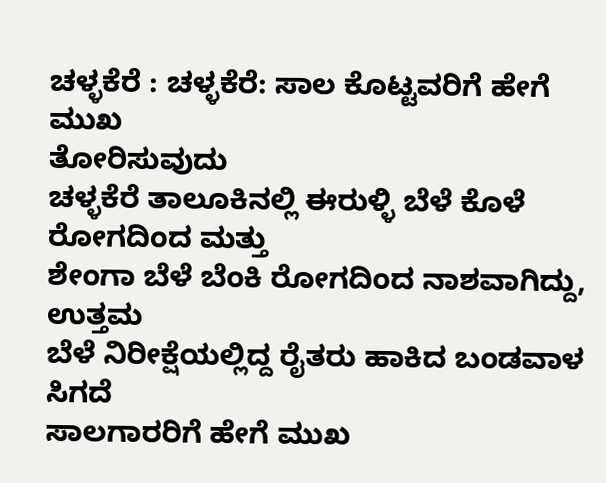ಚಳ್ಳಕೆರೆ : ಚಳ್ಳಕೆರೆ: ಸಾಲ ಕೊಟ್ಟವರಿಗೆ ಹೇಗೆ ಮುಖ
ತೋರಿಸುವುದು
ಚಳ್ಳಕೆರೆ ತಾಲೂಕಿನಲ್ಲಿ ಈರುಳ್ಳಿ ಬೆಳೆ ಕೊಳೆ ರೋಗದಿಂದ ಮತ್ತು
ಶೇಂಗಾ ಬೆಳೆ ಬೆಂಕಿ ರೋಗದಿಂದ ನಾಶವಾಗಿದ್ದು, ಉತ್ತಮ
ಬೆಳೆ ನಿರೀಕ್ಷೆಯಲ್ಲಿದ್ದ ರೈತರು ಹಾಕಿದ ಬಂಡವಾಳ ಸಿಗದೆ
ಸಾಲಗಾರರಿಗೆ ಹೇಗೆ ಮುಖ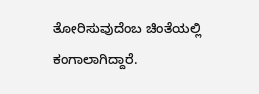ತೋರಿಸುವುದೆಂಬ ಚಿಂತೆಯಲ್ಲಿ
ಕಂಗಾಲಾಗಿದ್ದಾರೆ.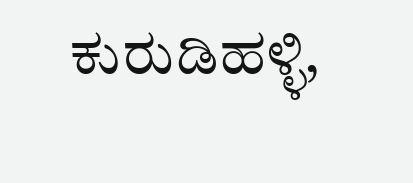ಕುರುಡಿಹಳ್ಳಿ,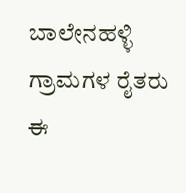ಬಾಲೇನಹಳ್ಳಿ ಗ್ರಾಮಗಳ ರೈತರು
ಈ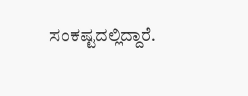ಸಂಕಷ್ಟದಲ್ಲಿದ್ದಾರೆ.